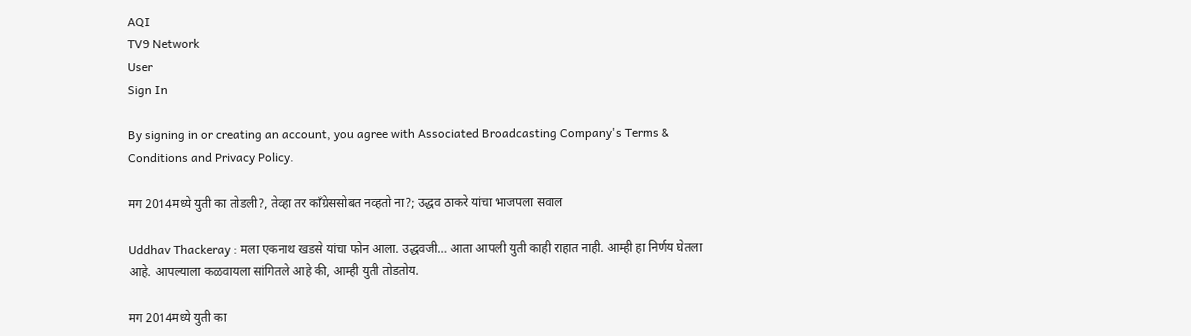AQI
TV9 Network
User
Sign In

By signing in or creating an account, you agree with Associated Broadcasting Company's Terms & Conditions and Privacy Policy.

मग 2014मध्ये युती का तोडली?, तेव्हा तर काँग्रेससोबत नव्हतो ना?; उद्धव ठाकरे यांचा भाजपला सवाल

Uddhav Thackeray : मला एकनाथ खडसे यांचा फोन आला. उद्धवजी… आता आपली युती काही राहात नाही. आम्ही हा निर्णय घेतला आहे. आपल्याला कळवायला सांगितले आहे की, आम्ही युती तोडतोय.

मग 2014मध्ये युती का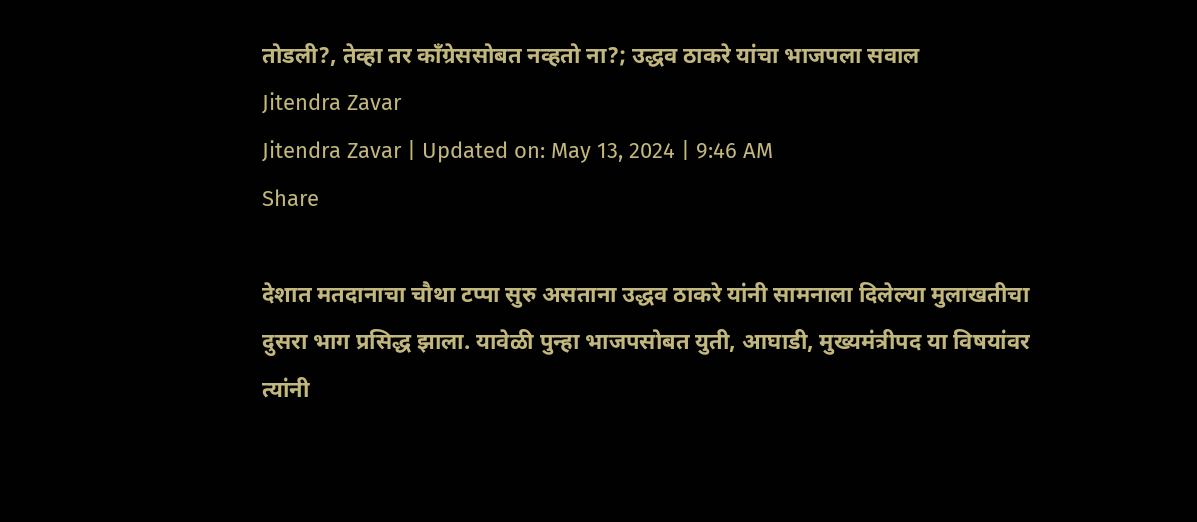तोडली?, तेव्हा तर काँग्रेससोबत नव्हतो ना?; उद्धव ठाकरे यांचा भाजपला सवाल
Jitendra Zavar
Jitendra Zavar | Updated on: May 13, 2024 | 9:46 AM
Share

देशात मतदानाचा चौथा टप्पा सुरु असताना उद्धव ठाकरे यांनी सामनाला दिलेल्या मुलाखतीचा दुसरा भाग प्रसिद्ध झाला. यावेळी पुन्हा भाजपसोबत युती, आघाडी, मुख्यमंत्रीपद या विषयांवर त्यांनी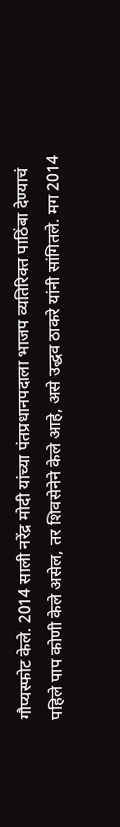गौप्यस्फोट केले. 2014 साली नरेंद्र मोदी यांच्या पंतप्रधानपदाला भाजप व्यतिरिक्त पाठिंबा देण्याचं पहिले पाप कोणी केले असेल, तर शिवसेनेने केले आहे, असे उद्धव ठाकरे यांनी सांगितले. मग 2014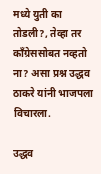मध्ये युती का तोडली?, तेव्हा तर काँग्रेससोबत नव्हतो ना? असा प्रश्न उद्धव ठाकरे यांनी भाजपला विचारला.

उद्धव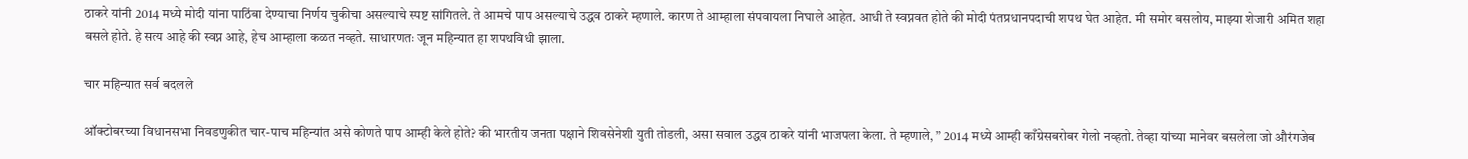ठाकरे यांनी 2014 मध्ये मोदी यांना पाठिंबा देण्याचा निर्णय चुकीचा असल्याचे स्पष्ट सांगितले. ते आमचे पाप असल्याचे उद्धव ठाकरे म्हणाले. कारण ते आम्हाला संपवायला निघाले आहेत. आधी ते स्वप्नवत होते की मोदी पंतप्रधानपदाची शपथ घेत आहेत. मी समोर बसलोय, माझ्या शेजारी अमित शहा बसले होते. हे सत्य आहे की स्वप्न आहे, हेच आम्हाला कळत नव्हते. साधारणतः जून महिन्यात हा शपथविधी झाला.

चार महिन्यात सर्व बदलले

ऑक्टोबरच्या विधानसभा निवडणुकीत चार-पाच महिन्यांत असे कोणते पाप आम्ही केले होते? की भारतीय जनता पक्षाने शिवसेनेशी युती तोडली, असा सवाल उद्धव ठाकरे यांनी भाजपला केला. ते म्हणाले, ” 2014 मध्ये आम्ही काँग्रेसबरोबर गेलो नव्हतो. तेव्हा यांच्या मानेवर बसलेला जो औरंगजेब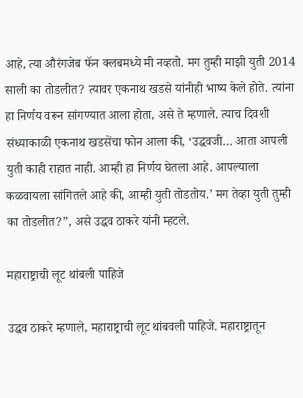आहे, त्या औरंगजेब फॅन क्लबमध्ये मी नव्हतो. मग तुम्ही माझी युती 2014 साली का तोडलीत? त्यावर एकनाथ खडसे यांनीही भाष्य केले होते. त्यांना हा निर्णय वरून सांगण्यात आला होता, असे ते म्हणाले. त्याच दिवशी संध्याकाळी एकनाथ खडसेंचा फोन आला की, ‘उद्धवजी… आता आपली युती काही राहात नाही. आम्ही हा निर्णय घेतला आहे. आपल्याला कळवायला सांगितले आहे की, आम्ही युती तोडतोय.’ मग तेव्हा युती तुम्ही का तोडलीत?”, असे उद्धव ठाकरे यांनी म्हटले.

महाराष्ट्राची लूट थांबली पाहिजे

उद्धव ठाकरे म्हणाले, महाराष्ट्राची लूट थांबवली पाहिजे. महाराष्ट्रातून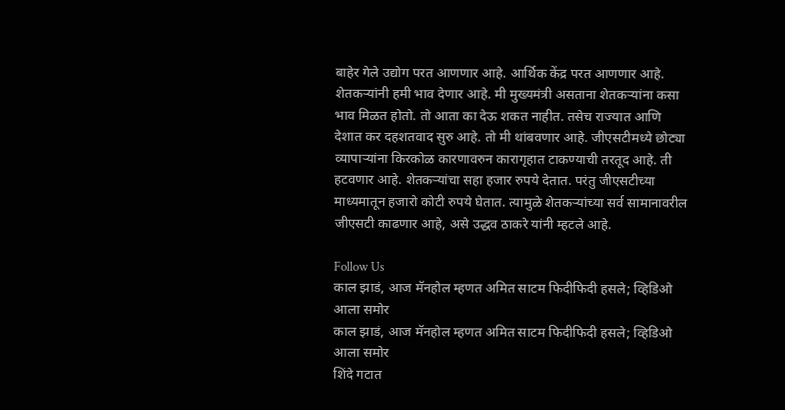बाहेर गेले उद्योग परत आणणार आहे. आर्थिक केंद्र परत आणणार आहे. शेतकऱ्यांनी हमी भाव देणार आहे. मी मुख्यमंत्री असताना शेतकऱ्यांना कसा भाव मिळत होतो. तो आता का देऊ शकत नाहीत. तसेच राज्यात आणि देशात कर दहशतवाद सुरु आहे. तो मी थांबवणार आहे. जीएसटीमध्ये छोट्या व्यापाऱ्यांना किरकोळ कारणावरुन कारागृहात टाकण्याची तरतूद आहे. ती हटवणार आहे. शेतकऱ्यांचा सहा हजार रुपये देतात. परंतु जीएसटीच्या माध्यमातून हजारो कोटी रुपये घेतात. त्यामुळे शेतकऱ्यांच्या सर्व सामानावरील जीएसटी काढणार आहे, असे उद्धव ठाकरे यांनी म्हटले आहे.

Follow Us
काल झाडं, आज मॅनहोल म्हणत अमित साटम फिदीफिदी हसले; व्हिडिओ आला समोर
काल झाडं, आज मॅनहोल म्हणत अमित साटम फिदीफिदी हसले; व्हिडिओ आला समोर
शिंदे गटात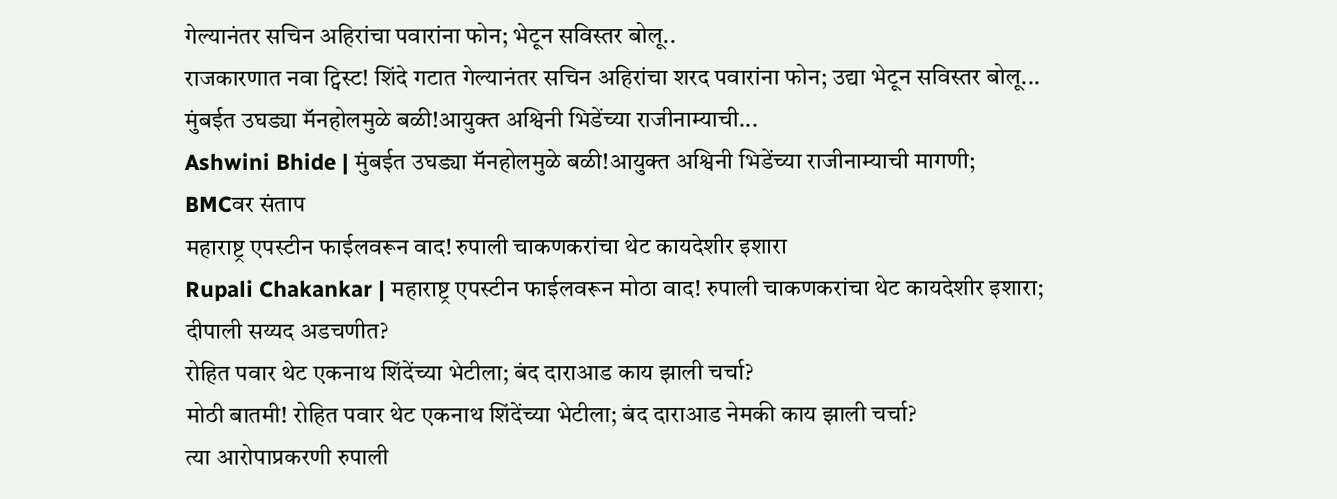गेल्यानंतर सचिन अहिरांचा पवारांना फोन; भेटून सविस्तर बोलू..
राजकारणात नवा ट्विस्ट! शिंदे गटात गेल्यानंतर सचिन अहिरांचा शरद पवारांना फोन; उद्या भेटून सविस्तर बोलू...
मुंबईत उघड्या मॅनहोलमुळे बळी!आयुक्त अश्विनी भिडेंच्या राजीनाम्याची...
Ashwini Bhide | मुंबईत उघड्या मॅनहोलमुळे बळी!आयुक्त अश्विनी भिडेंच्या राजीनाम्याची मागणी; BMCवर संताप
महाराष्ट्र एपस्टीन फाईलवरून वाद! रुपाली चाकणकरांचा थेट कायदेशीर इशारा
Rupali Chakankar | महाराष्ट्र एपस्टीन फाईलवरून मोठा वाद! रुपाली चाकणकरांचा थेट कायदेशीर इशारा; दीपाली सय्यद अडचणीत?
रोहित पवार थेट एकनाथ शिंदेंच्या भेटीला; बंद दाराआड काय झाली चर्चा?
मोठी बातमी! रोहित पवार थेट एकनाथ शिंदेंच्या भेटीला; बंद दाराआड नेमकी काय झाली चर्चा?
त्या आरोपाप्रकरणी रुपाली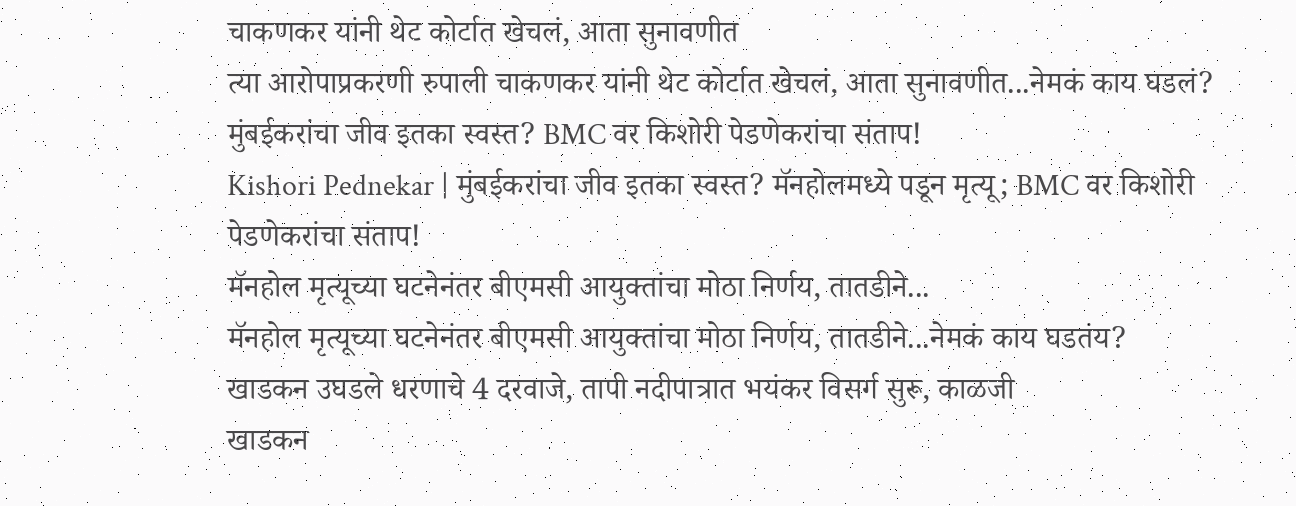चाकणकर यांनी थेट कोर्टात खेचलं, आता सुनावणीत
त्या आरोपाप्रकरणी रुपाली चाकणकर यांनी थेट कोर्टात खेचलं, आता सुनावणीत...नेमकं काय घडलं?
मुंबईकरांचा जीव इतका स्वस्त? BMC वर किशोरी पेडणेकरांचा संताप!
Kishori Pednekar | मुंबईकरांचा जीव इतका स्वस्त? मॅनहोलमध्ये पडून मृत्यू; BMC वर किशोरी पेडणेकरांचा संताप!
मॅनहोल मृत्यूच्या घटनेनंतर बीएमसी आयुक्तांचा मोठा निर्णय, तातडीने...
मॅनहोल मृत्यूच्या घटनेनंतर बीएमसी आयुक्तांचा मोठा निर्णय, तातडीने...नेमकं काय घडतंय?
खाडकन उघडले धरणाचे 4 दरवाजे, तापी नदीपात्रात भयंकर विसर्ग सुरू, काळजी
खाडकन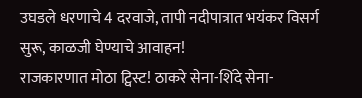उघडले धरणाचे 4 दरवाजे, तापी नदीपात्रात भयंकर विसर्ग सुरू, काळजी घेण्याचे आवाहन!
राजकारणात मोठा ट्विस्ट! ठाकरे सेना-शिंदे सेना-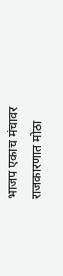भाजप एकाच मंचावर
राजकारणात मोठा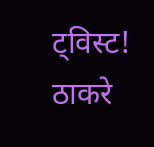ट्विस्ट! ठाकरे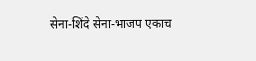सेना-शिंदे सेना-भाजप एकाच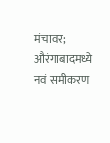मंचावर; औरंगाबादमध्ये नवं समीकरण